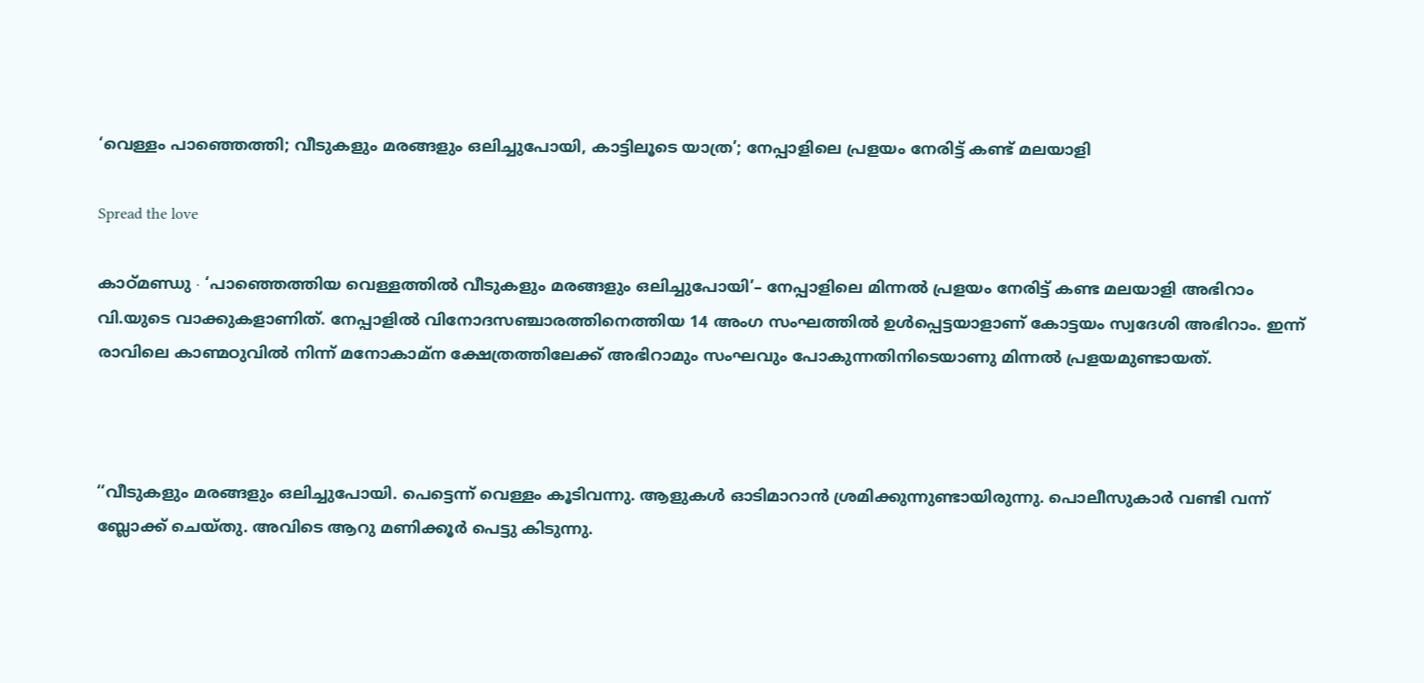‘വെള്ളം പാഞ്ഞെത്തി; വീടുകളും മരങ്ങളും ഒലിച്ചുപോയി, കാട്ടിലൂടെ യാത്ര’; നേപ്പാളിലെ പ്രളയം നേരിട്ട് കണ്ട് മലയാളി

Spread the love

കാഠ്മണ്ഡു ∙ ‘പാഞ്ഞെത്തിയ വെള്ളത്തിൽ വീടുകളും മരങ്ങളും ഒലിച്ചുപോയി’– നേപ്പാളിലെ മിന്നൽ പ്രളയം നേരിട്ട് കണ്ട മലയാളി അഭിറാം വി.യുടെ വാക്കുകളാണിത്. നേപ്പാളിൽ വിനോദസഞ്ചാരത്തിനെത്തിയ 14 അംഗ സംഘത്തിൽ ഉൾപ്പെട്ടയാളാണ് കോട്ടയം സ്വദേശി അഭിറാം. ഇന്ന് രാവിലെ കാണ്മഠുവിൽ നിന്ന് മനോകാമ്ന ക്ഷേത്രത്തിലേക്ക് അഭിറാമും സംഘവും പോകുന്നതിനിടെയാണു മിന്നൽ പ്രളയമുണ്ടായത്.



‘‘വീടുകളും മരങ്ങളും ഒലിച്ചുപോയി. പെട്ടെന്ന് വെള്ളം കൂടിവന്നു. ആളുകൾ ഓടിമാറാൻ ശ്രമിക്കുന്നുണ്ടായിരുന്നു. പൊലീസുകാർ വണ്ടി വന്ന് ബ്ലോക്ക് ചെയ്തു. അവിടെ ആറു മണിക്കൂർ പെട്ടു കിടുന്നു.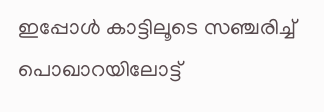ഇപ്പോൾ കാട്ടിലൂടെ സഞ്ചരിച്ച് പൊഖാറയിലോട്ട്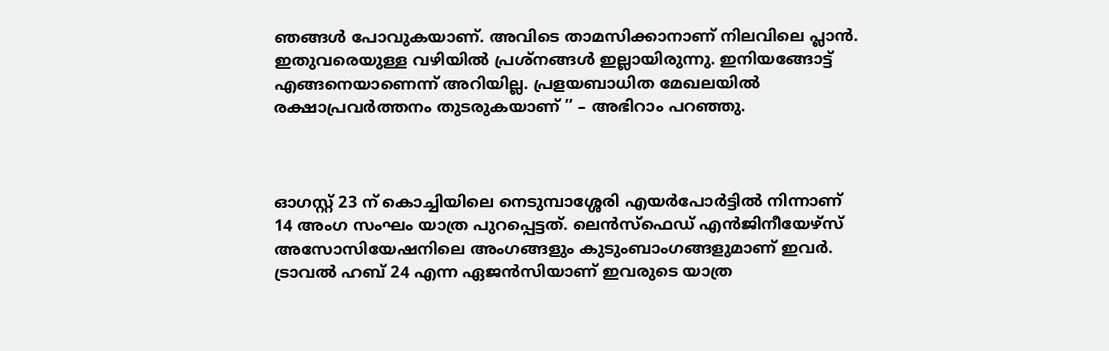ഞങ്ങൾ പോവുകയാണ്. അവിടെ താമസിക്കാനാണ് നിലവിലെ പ്ലാൻ. ഇതുവരെയുള്ള വഴിയിൽ പ്രശ്നങ്ങൾ ഇല്ലായിരുന്നു. ഇനിയങ്ങോട്ട് എങ്ങനെയാണെന്ന് അറിയില്ല. പ്രളയബാധിത മേഖലയിൽ രക്ഷാപ്രവർത്തനം തുടരുകയാണ് ’’ – അഭിറാം പറഞ്ഞു.



ഓഗസ്റ്റ് 23 ന് കൊച്ചിയിലെ നെടുമ്പാശ്ശേരി എയർപോർട്ടിൽ നിന്നാണ് 14 അംഗ സംഘം യാത്ര പുറപ്പെട്ടത്. ലെൻസ്ഫെഡ് എൻജിനീയേഴ്സ് അസോസിയേഷനിലെ അംഗങ്ങളും കുടുംബാംഗങ്ങളുമാണ് ഇവർ. ട്രാവൽ ഹബ് 24 എന്ന ഏജൻസിയാണ് ഇവരുടെ യാത്ര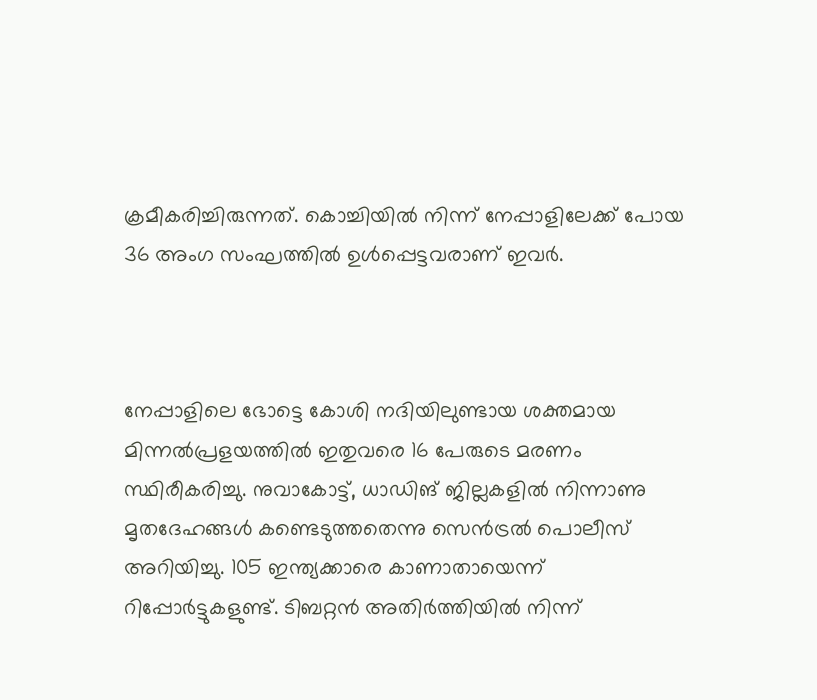ക്രമീകരിച്ചിരുന്നത്. കൊച്ചിയിൽ നിന്ന് നേപ്പാളിലേക്ക് പോയ 36 അംഗ സംഘത്തിൽ ഉൾപ്പെട്ടവരാണ് ഇവർ.



നേപ്പാളിലെ ഭോട്ടെ കോശി നദിയിലുണ്ടായ ശക്തമായ മിന്നൽപ്രളയത്തിൽ ഇതുവരെ 16 പേരുടെ മരണം സ്ഥിരീകരിച്ചു. നുവാകോട്ട്, ധാഡിങ് ജില്ലകളിൽ നിന്നാണു മൃതദേഹങ്ങൾ കണ്ടെടുത്തതെന്നു സെൻട്രൽ പൊലീസ് അറിയിച്ചു. 105 ഇന്ത്യക്കാരെ കാണാതായെന്ന് റിപ്പോർട്ടുകളുണ്ട്. ടിബറ്റൻ അതിർത്തിയിൽ നിന്ന്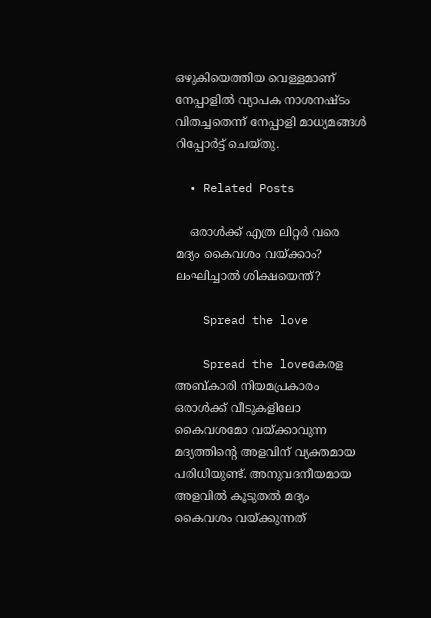ഒഴുകിയെത്തിയ വെള്ളമാണ് നേപ്പാളിൽ വ്യാപക നാശനഷ്ടം വിതച്ചതെന്ന് നേപ്പാളി മാധ്യമങ്ങൾ റിപ്പോർട്ട് ചെയ്തു.

  • Related Posts

    ഒരാള്‍ക്ക് എത്ര ലിറ്റര്‍ വരെ മദ്യം കൈവശം വയ്ക്കാം? ലംഘിച്ചാല്‍ ശിക്ഷയെന്ത്?

    Spread the love

    Spread the loveകേരള അബ്കാരി നിയമപ്രകാരം ഒരാള്‍ക്ക് വീടുകളിലോ കൈവശമോ വയ്ക്കാവുന്ന മദ്യത്തിന്റെ അളവിന് വ്യക്തമായ പരിധിയുണ്ട്. അനുവദനീയമായ അളവില്‍ കൂടുതല്‍ മദ്യം കൈവശം വയ്ക്കുന്നത്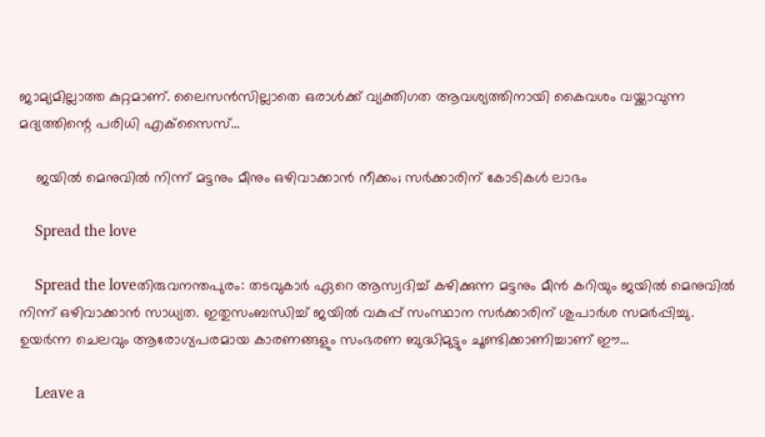ജാമ്യമില്ലാത്ത കുറ്റമാണ്. ലൈസന്‍സില്ലാതെ ഒരാള്‍ക്ക് വ്യക്തിഗത ആവശ്യത്തിനായി കൈവശം വയ്ക്കാവുന്ന മദ്യത്തിന്റെ പരിധി എക്‌സൈസ്…

    ജയില്‍ മെനുവില്‍ നിന്ന് മട്ടനും മീനും ഒഴിവാക്കാന്‍ നീക്കം; സര്‍ക്കാരിന് കോടികള്‍ ലാഭം

    Spread the love

    Spread the loveതിരുവനന്തപുരം: തടവുകാര്‍ ഏറെ ആസ്വദിച്ച് കഴിക്കുന്ന മട്ടനും മീന്‍ കറിയും ജയില്‍ മെനുവില്‍ നിന്ന് ഒഴിവാക്കാന്‍ സാധ്യത. ഇതുസംബന്ധിച്ച് ജയില്‍ വകുപ്പ് സംസ്ഥാന സര്‍ക്കാരിന് ശുപാര്‍ശ സമര്‍പ്പിച്ചു. ഉയര്‍ന്ന ചെലവും ആരോഗ്യപരമായ കാരണങ്ങളും സംഭരണ ബുദ്ധിമുട്ടും ചൂണ്ടിക്കാണിച്ചാണ് ഈ…

    Leave a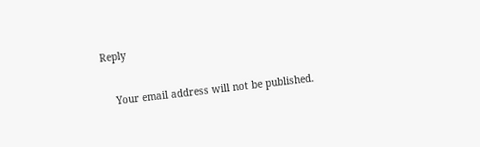Reply

    Your email address will not be published.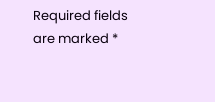Required fields are marked *